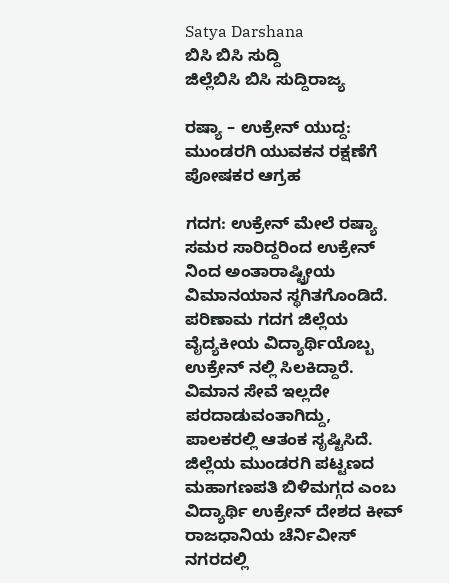Satya Darshana
ಬಿಸಿ ಬಿಸಿ ಸುದ್ದಿ
ಜಿಲ್ಲೆಬಿಸಿ ಬಿಸಿ ಸುದ್ದಿರಾಜ್ಯ

ರಷ್ಯಾ – ಉಕ್ರೇನ್ ಯುದ್ದ: ಮುಂಡರಗಿ ಯುವಕನ ರಕ್ಷಣೆಗೆ ಪೋಷಕರ ಆಗ್ರಹ

ಗದಗ: ಉಕ್ರೇನ್ ಮೇಲೆ ರಷ್ಯಾ ಸಮರ ಸಾರಿದ್ದರಿಂದ ಉಕ್ರೇನ್‌ ನಿಂದ ಅಂತಾರಾಷ್ಟ್ರೀಯ ವಿಮಾನಯಾನ ಸ್ಥಗಿತಗೊಂಡಿದೆ. ಪರಿಣಾಮ ಗದಗ ಜಿಲ್ಲೆಯ ವೈದ್ಯಕೀಯ ವಿದ್ಯಾರ್ಥಿಯೊಬ್ಬ ಉಕ್ರೇನ್‌ ನಲ್ಲಿ ಸಿಲಕಿದ್ದಾರೆ. ವಿಮಾನ ಸೇವೆ ಇಲ್ಲದೇ ಪರದಾಡುವಂತಾಗಿದ್ದು, ಪಾಲಕರಲ್ಲಿ ಆತಂಕ ಸೃಷ್ಟಿಸಿದೆ.
ಜಿಲ್ಲೆಯ ಮುಂಡರಗಿ ಪಟ್ಟಣದ ಮಹಾಗಣಪತಿ ಬಿಳಿಮಗ್ಗದ ಎಂಬ ವಿದ್ಯಾರ್ಥಿ ಉಕ್ರೇನ್ ದೇಶದ ಕೀವ್ ರಾಜಧಾನಿಯ ಚೆರ್ನಿವೀಸ್ ನಗರದಲ್ಲಿ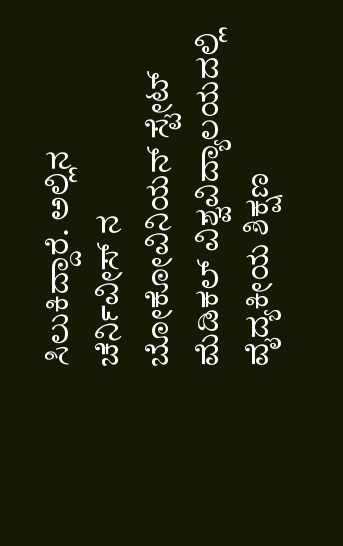ಸಿಲುಕಿದ್ದಾರೆ. ಅಲ್ಲಿನ ಚೆರ್ನಿವೀಸ್ ನ ಬೋಕೋವಿನಿಯನ್ ಸ್ಟೇಟ್ ಮೆಡಿಕಲ್ ವಿಶ್ವವಿದ್ಯಾಲಯದಲ್ಲಿ ವೈದ್ಯಕೀಯ ಶಿಕ್ಷಣ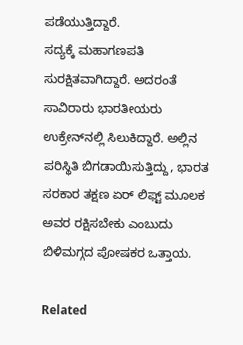ಪಡೆಯುತ್ತಿದ್ದಾರೆ.
ಸದ್ಯಕ್ಕೆ ಮಹಾಗಣಪತಿ ಸುರಕ್ಷಿತವಾಗಿದ್ದಾರೆ. ಅದರಂತೆ ಸಾವಿರಾರು ಭಾರತೀಯರು ಉಕ್ರೇನ್‌ನಲ್ಲಿ ಸಿಲುಕಿದ್ದಾರೆ. ಅಲ್ಲಿನ ಪರಿಸ್ಥಿತಿ ಬಿಗಡಾಯಿಸುತ್ತಿದ್ದು, ಭಾರತ ಸರಕಾರ ತಕ್ಷಣ ಏರ್ ಲಿಫ್ಟ್ ಮೂಲಕ ಅವರ ರಕ್ಷಿಸಬೇಕು ಎಂಬುದು ಬಿಳಿಮಗ್ಗದ ಪೋಷಕರ ಒತ್ತಾಯ.

Related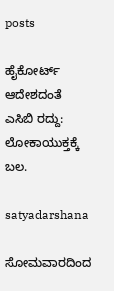posts

ಹೈಕೋರ್ಟ್‌ ಆದೇಶದಂತೆ ಎಸಿಬಿ ರದ್ದು: ಲೋಕಾಯುಕ್ತಕ್ಕೆ ಬಲ.

satyadarshana

ಸೋಮವಾರದಿಂದ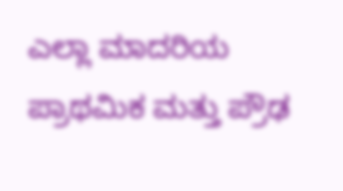ಎಲ್ಲಾ ಮಾದರಿಯ ಪ್ರಾಥಮಿಕ ಮತ್ತು ಪ್ರೌಢ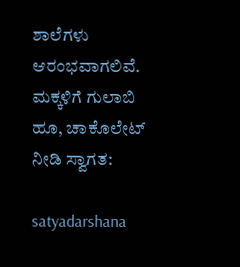ಶಾಲೆಗಳು ಆರಂಭವಾಗಲಿವೆ. ಮಕ್ಕಳಿಗೆ ಗುಲಾಬಿ ಹೂ, ಚಾಕೊಲೇಟ್‌ ನೀಡಿ ಸ್ವಾಗತ:

satyadarshana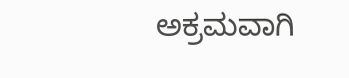ಅಕ್ರಮವಾಗಿ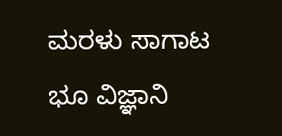ಮರಳು ಸಾಗಾಟ ಭೂ ವಿಜ್ಞಾನಿ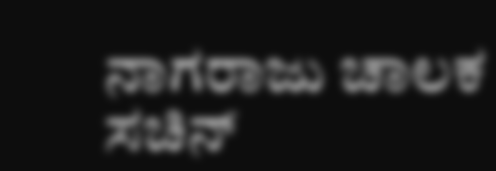ನಾಗರಾಜು ಚಾಲಕ ಸಚಿನ್‌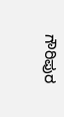ಗೌರಿಪುರ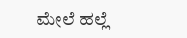ಮೇಲೆ ಹಲ್ಲೆ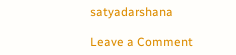satyadarshana

Leave a Comment